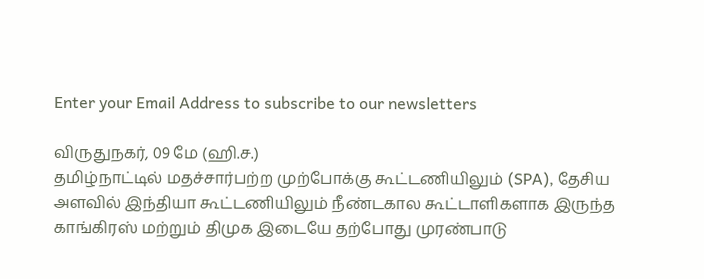Enter your Email Address to subscribe to our newsletters

விருதுநகர், 09 மே (ஹி.ச.)
தமிழ்நாட்டில் மதச்சார்பற்ற முற்போக்கு கூட்டணியிலும் (SPA), தேசிய அளவில் இந்தியா கூட்டணியிலும் நீண்டகால கூட்டாளிகளாக இருந்த காங்கிரஸ் மற்றும் திமுக இடையே தற்போது முரண்பாடு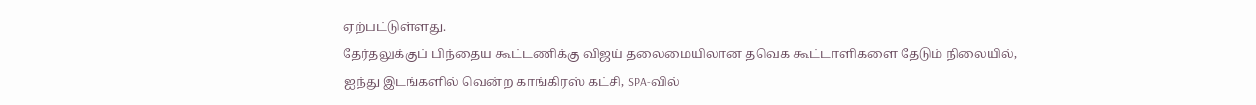ஏற்பட்டுள்ளது.
தேர்தலுக்குப் பிந்தைய கூட்டணிக்கு விஜய் தலைமையிலான தவெக கூட்டாளிகளை தேடும் நிலையில், ஐந்து இடங்களில் வென்ற காங்கிரஸ் கட்சி, SPA-வில்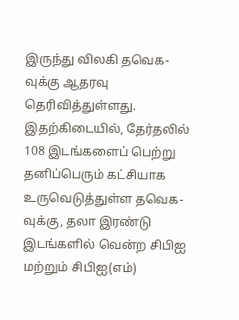இருந்து விலகி தவெக-வுக்கு ஆதரவு தெரிவித்துள்ளது.
இதற்கிடையில், தேர்தலில் 108 இடங்களைப் பெற்று தனிப்பெரும் கட்சியாக உருவெடுத்துள்ள தவெக-வுக்கு, தலா இரண்டு இடங்களில் வென்ற சிபிஐ மற்றும் சிபிஐ(எம்)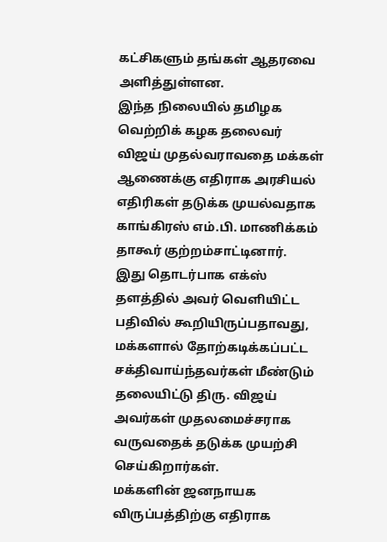கட்சிகளும் தங்கள் ஆதரவை அளித்துள்ளன.
இந்த நிலையில் தமிழக வெற்றிக் கழக தலைவர் விஜய் முதல்வராவதை மக்கள் ஆணைக்கு எதிராக அரசியல் எதிரிகள் தடுக்க முயல்வதாக காங்கிரஸ் எம்.பி. மாணிக்கம் தாகூர் குற்றம்சாட்டினார்.
இது தொடர்பாக எக்ஸ் தளத்தில் அவர் வெளியிட்ட பதிவில் கூறியிருப்பதாவது,
மக்களால் தோற்கடிக்கப்பட்ட சக்திவாய்ந்தவர்கள் மீண்டும் தலையிட்டு திரு. விஜய் அவர்கள் முதலமைச்சராக வருவதைக் தடுக்க முயற்சி செய்கிறார்கள்.
மக்களின் ஜனநாயக விருப்பத்திற்கு எதிராக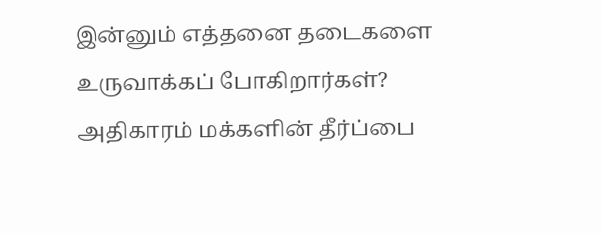இன்னும் எத்தனை தடைகளை உருவாக்கப் போகிறார்கள்?
அதிகாரம் மக்களின் தீர்ப்பை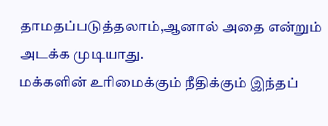தாமதப்படுத்தலாம்,ஆனால் அதை என்றும் அடக்க முடியாது.
மக்களின் உரிமைக்கும் நீதிக்கும் இந்தப்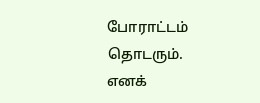போராட்டம் தொடரும்.
எனக்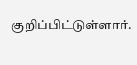குறிப்பிட்டுள்ளார்.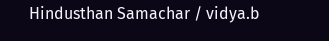Hindusthan Samachar / vidya.b